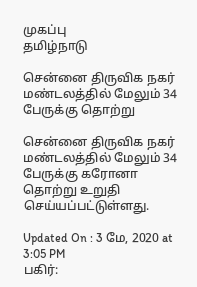முகப்பு
தமிழ்நாடு

சென்னை திருவிக நகர் மண்டலத்தில் மேலும் 34 பேருக்கு தொற்று

சென்னை திருவிக நகர் மண்டலத்தில் மேலும் 34 பேருக்கு கரோனா தொற்று உறுதி செய்யப்பட்டுள்ளது.

Updated On : 3 மே, 2020 at 3:05 PM
பகிர்: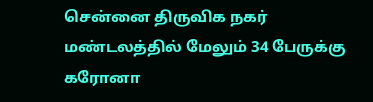சென்னை திருவிக நகர் மண்டலத்தில் மேலும் 34 பேருக்கு கரோனா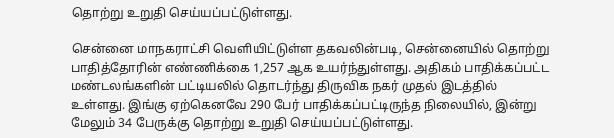தொற்று உறுதி செய்யப்பட்டுள்ளது.

சென்னை மாநகராட்சி வெளியிட்டுள்ள தகவலின்படி, சென்னையில் தொற்று பாதித்தோரின் எண்ணிக்கை 1,257 ஆக உயர்ந்துள்ளது. அதிகம் பாதிக்கப்பட்ட மண்டலங்களின் பட்டியலில் தொடர்ந்து திருவிக நகர் முதல் இடத்தில் உள்ளது. இங்கு ஏற்கெனவே 290 பேர் பாதிக்கப்பட்டிருந்த நிலையில், இன்று மேலும் 34 பேருக்கு தொற்று உறுதி செய்யப்பட்டுள்ளது.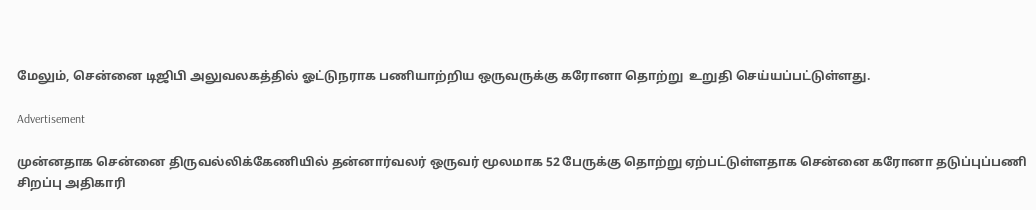மேலும், சென்னை டிஜிபி அலுவலகத்தில் ஓட்டுநராக பணியாற்றிய ஒருவருக்கு கரோனா தொற்று  உறுதி செய்யப்பட்டுள்ளது.

Advertisement

முன்னதாக சென்னை திருவல்லிக்கேணியில் தன்னார்வலர் ஒருவர் மூலமாக 52 பேருக்கு தொற்று ஏற்பட்டுள்ளதாக சென்னை கரோனா தடுப்புப்பணி சிறப்பு அதிகாரி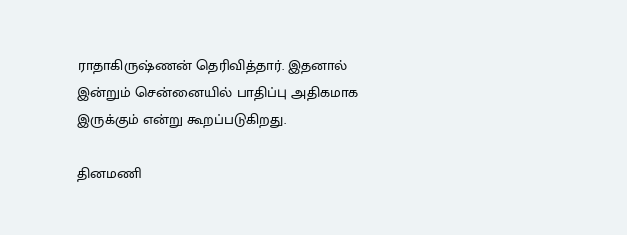ராதாகிருஷ்ணன் தெரிவித்தார். இதனால் இன்றும் சென்னையில் பாதிப்பு அதிகமாக இருக்கும் என்று கூறப்படுகிறது.

தினமணி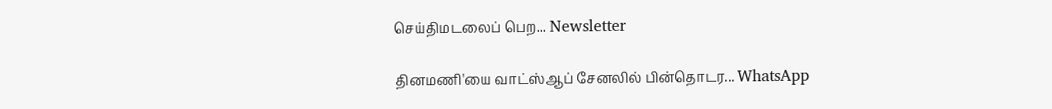செய்திமடலைப் பெற... Newsletter

தினமணி'யை வாட்ஸ்ஆப் சேனலில் பின்தொடர... WhatsApp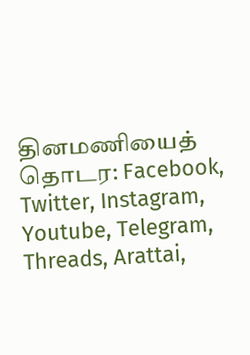தினமணியைத் தொடர: Facebook, Twitter, Instagram, Youtube, Telegram, Threads, Arattai,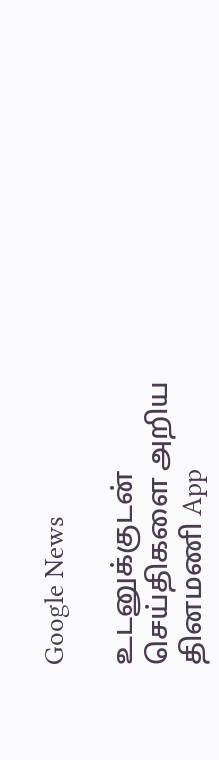Google News

உடனுக்குடன் செய்திகளை அறிய தினமணி App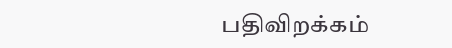பதிவிறக்கம்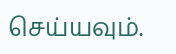செய்யவும்.